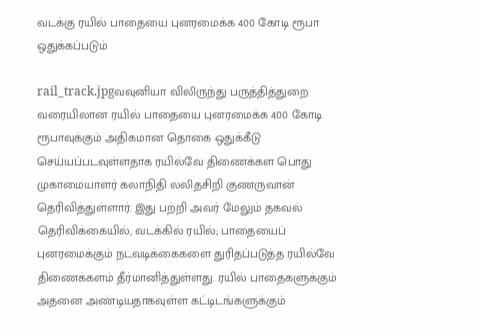வடக்கு ரயில் பாதையை புனரமைக்க 400 கோடி ரூபா ஒதுக்கப்படும்

rail_track.jpgவவுனியா விலிருந்து பருத்தித்துறை வரையிலான ரயில் பாதையை புனரமைக்க 400 கோடி ரூபாவுக்கும் அதிகமான தொகை ஒதுக்கீடு செய்யப்படவுள்ளதாக ரயில்வே திணைக்கள பொது முகாமையாளர் கலாநிதி லலிதசிறி குணருவான் தெரிவித்துள்ளார். இது பற்றி அவர் மேலும் தகவல் தெரிவிக்கையில், வடக்கில் ரயில்; பாதையைப் புனரமைக்கும் நடவடிக்கைகளை துரிதப்படுத்த ரயில்வே திணைக்களம் தீர்மானித்துள்ளது. ரயில் பாதைகளுக்கும்  அதனை அண்டியதாகவுள்ள கட்டிடங்களுக்கும்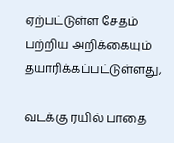ஏற்பட்டுள்ள சேதம் பற்றிய அறிக்கையும் தயாரிக்கப்பட்டுள்ளது,

வடக்கு ரயில் பாதை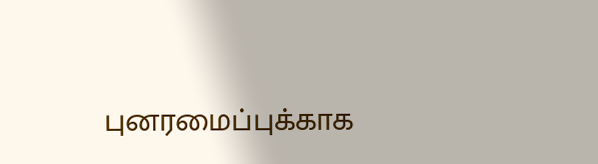புனரமைப்புக்காக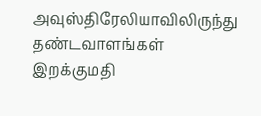அவுஸ்திரேலியாவிலிருந்து தண்டவாளங்கள் இறக்குமதி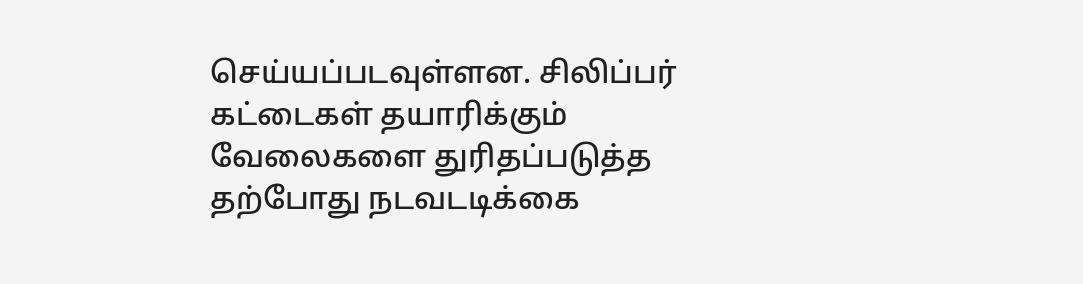செய்யப்படவுள்ளன. சிலிப்பர் கட்டைகள் தயாரிக்கும் வேலைகளை துரிதப்படுத்த தற்போது நடவடடிக்கை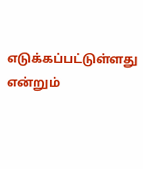எடுக்கப்பட்டுள்ளது என்றும்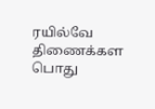ரயில்வே திணைக்கள பொது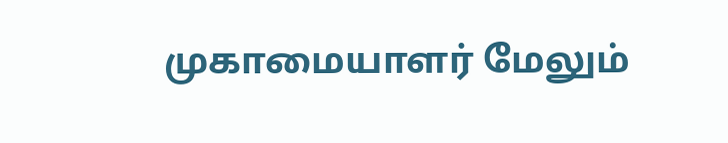முகாமையாளர் மேலும்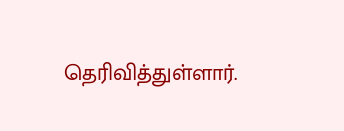தெரிவித்துள்ளார்.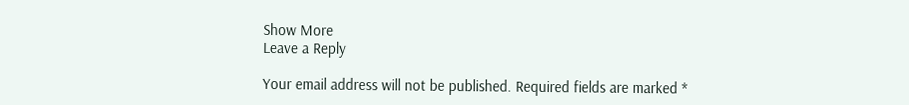Show More
Leave a Reply

Your email address will not be published. Required fields are marked *